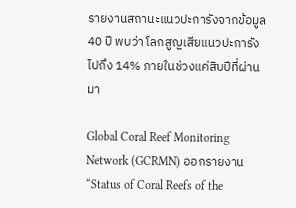รายงานสถานะแนวปะการังจากข้อมูล 40 ปี พบว่า โลกสูญเสียแนวปะการังไปถึง 14% ภายในช่วงแค่สิบปีที่ผ่านมา

Global Coral Reef Monitoring Network (GCRMN) ออกรายงาน “Status of Coral Reefs of the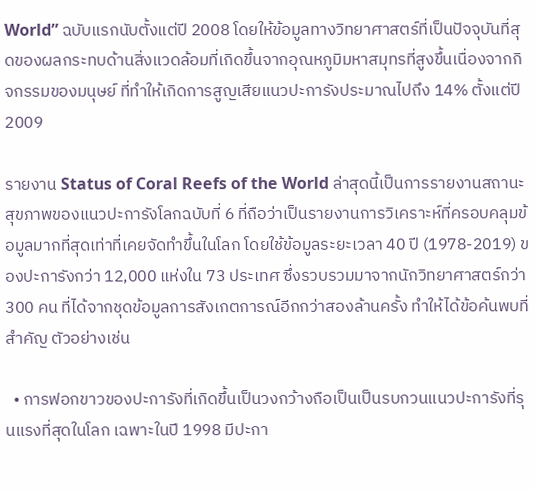World” ฉบับแรกนับตั้งแต่ปี 2008 โดยให้ข้อมูลทางวิทยาศาสตร์ที่เป็นปัจจุบันที่สุดของผลกระทบด้านสิ่งแวดล้อมที่เกิดขึ้นจากอุณหภูมิมหาสมุทรที่สูงขึ้นเนื่องจากกิจกรรมของมนุษย์ ที่ทำให้เกิดการสูญเสียแนวปะการังประมาณไปถึง 14% ตั้งแต่ปี 2009

รายงาน Status of Coral Reefs of the World ล่าสุดนี้เป็นการรายงานสถานะสุขภาพของแนวปะการังโลกฉบับที่ 6 ที่ถือว่าเป็นรายงานการวิเคราะห์ที่ครอบคลุมข้อมูลมากที่สุดเท่าที่เคยจัดทำขึ้นในโลก โดยใช้ข้อมูลระยะเวลา 40 ปี (1978-2019) ของปะการังกว่า 12,000 แห่งใน 73 ประเทศ ซึ่งรวบรวมมาจากนักวิทยาศาสตร์กว่า 300 คน ที่ได้จากชุดข้อมูลการสังเกตการณ์อีกกว่าสองล้านครั้ง ทำให้ได้ข้อค้นพบที่สำคัญ ตัวอย่างเช่น

  • การฟอกขาวของปะการังที่เกิดขึ้นเป็นวงกว้างถือเป็นเป็นรบกวนแนวปะการังที่รุนแรงที่สุดในโลก เฉพาะในปี 1998 มีปะกา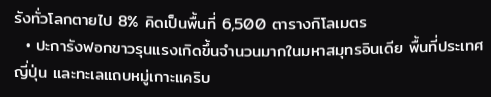รังทั่วโลกตายไป 8% คิดเป็นพื้นที่ 6,500 ตารางกิโลเมตร
  • ปะการังฟอกขาวรุนแรงเกิดขึ้นจำนวนมากในมหาสมุทรอินเดีย พื้นที่ประเทศญี่ปุ่น และทะเลแถบหมู่เกาะแคริบ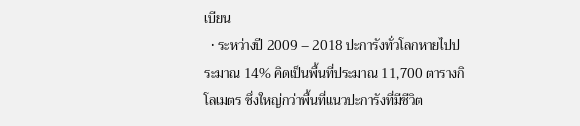เบียน
  • ระหว่างปี 2009 – 2018 ปะการังทั่วโลกหายไปประมาณ 14% คิดเป็นพื้นที่ประมาณ 11,700 ตารางกิโลเมตร ซึ่งใหญ่กว่าพื้นที่แนวปะการังที่มีชีวิต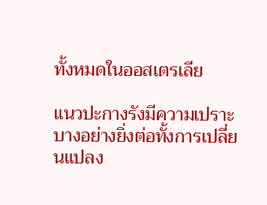ทั้งหมดในออสเตรเลีย

แนวปะกางรังมีความเปราะบางอย่างยิ่งต่อทั้งการเปลี่ยนแปลง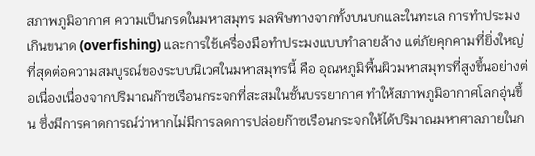สภาพภูมิอากาศ ความเป็นกรดในมหาสมุทร มลพิษทางจากทั้งบนบกและในทะเล การทำประมงเกินขนาด (overfishing) และการใช้เครื่องมือทำประมงแบบทำลายล้าง แต่ภัยคุกคามที่ยิ่งใหญ่ที่สุดต่อความสมบูรณ์ของระบบนิเวศในมหาสมุทรนี้ คือ อุณหภูมิพื้นผิวมหาสมุทรที่สูงขึ้นอย่างต่อเนื่องเนื่องจากปริมาณก๊าซเรือนกระจกที่สะสมในชั้นบรรยากาศ ทำให้สภาพภูมิอากาศโลกอุ่นขึ้น ซึ่งมีการคาดการณ์ว่าหากไม่มีการลดการปล่อยก๊าซเรือนกระจกให้ได้ปริมาณมหาศาลภายในก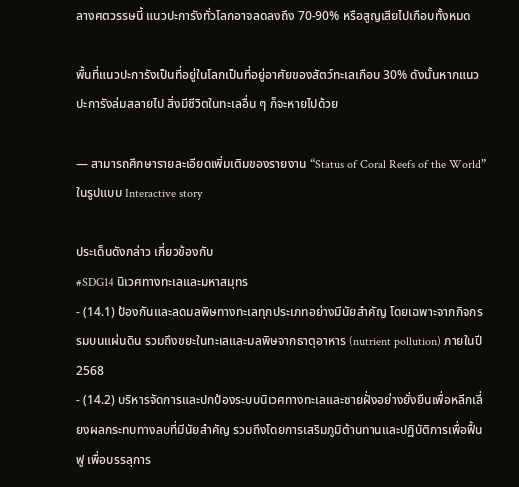ลางศตวรรษนี้ แนวปะการังทั่วโลกอาจลดลงถึง 70-90% หรือสูญเสียไปเกือบทั้งหมด

พื้นที่แนวปะการังเป็นที่อยู่ในโลกเป็นที่อยู่อาศัยของสัตว์ทะเลเกือบ 30% ดังนั้นหากแนวปะการังล่มสลายไป สิ่งมีชีวิตในทะเลอื่น ๆ ก็จะหายไปด้วย

— สามารถศึกษารายละเอียดเพิ่มเติมของรายงาน “Status of Coral Reefs of the World” ในรูปแบบ Interactive story

ประเด็นดังกล่าว เกี่ยวข้องกับ
#SDG14 นิเวศทางทะเลและมหาสมุทร
- (14.1) ป้องกันและลดมลพิษทางทะเลทุกประเภทอย่างมีนัยสำคัญ โดยเฉพาะจากกิจกรรมบนแผ่นดิน รวมถึงขยะในทะเลและมลพิษจากธาตุอาหาร (nutrient pollution) ภายในปี 2568
- (14.2) บริหารจัดการและปกป้องระบบนิเวศทางทะเลและชายฝั่งอย่างยั่งยืนเพื่อหลีกเลี่ยงผลกระทบทางลบที่มีนัยสำคัญ รวมถึงโดยการเสริมภูมิต้านทานและปฏิบัติการเพื่อฟื้นฟู เพื่อบรรลุการ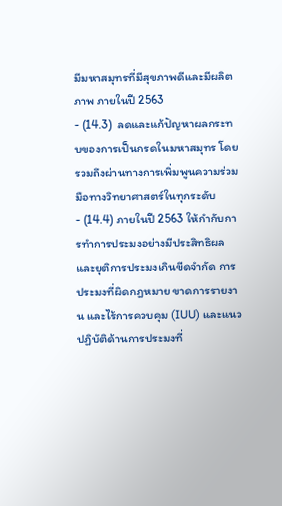มีมหาสมุทรที่มีสุขภาพดีและมีผลิตภาพ ภายในปี 2563
- (14.3)  ลดและแก้ปัญหาผลกระทบของการเป็นกรดในมหาสมุทร โดยรวมถึงผ่านทางการเพิ่มพูนความร่วมมือทางวิทยาศาสตร์ในทุกระดับ
- (14.4) ภายในปี 2563 ให้กำกับการทำการประมงอย่างมีประสิทธิผล และยุติการประมงเกินขีดจำกัด การประมงที่ผิดกฎหมาย ขาดการรายงาน และไร้การควบคุม (IUU) และแนวปฏิบัติด้านการประมงที่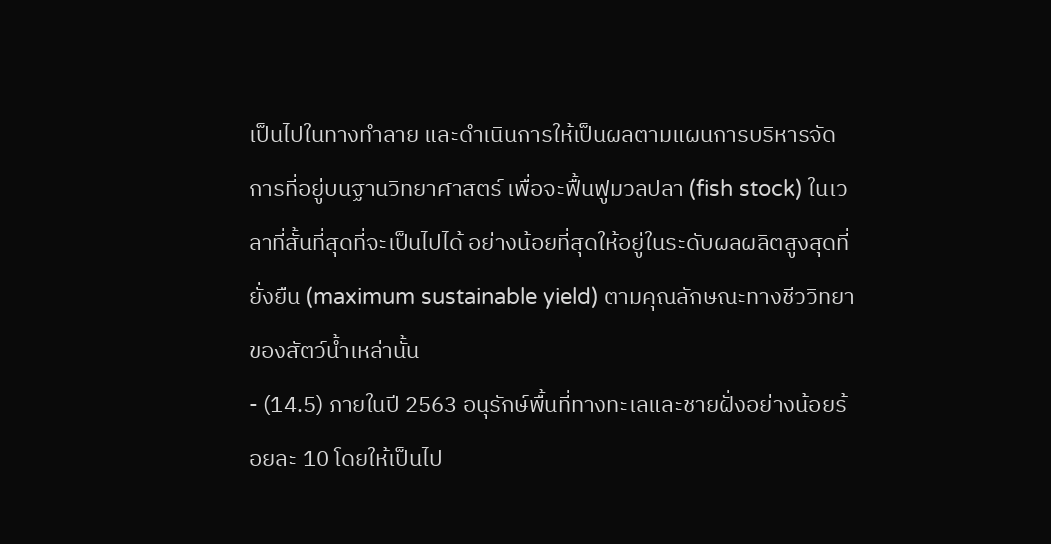เป็นไปในทางทำลาย และดำเนินการให้เป็นผลตามแผนการบริหารจัดการที่อยู่บนฐานวิทยาศาสตร์ เพื่อจะฟื้นฟูมวลปลา (fish stock) ในเวลาที่สั้นที่สุดที่จะเป็นไปได้ อย่างน้อยที่สุดให้อยู่ในระดับผลผลิตสูงสุดที่ยั่งยืน (maximum sustainable yield) ตามคุณลักษณะทางชีววิทยาของสัตว์น้ำเหล่านั้น
- (14.5) ภายในปี 2563 อนุรักษ์พื้นที่ทางทะเลและชายฝั่งอย่างน้อยร้อยละ 10 โดยให้เป็นไป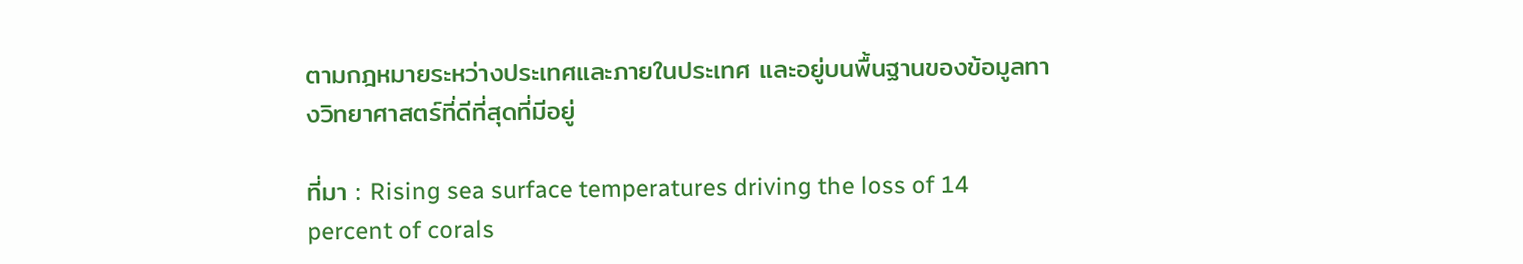ตามกฎหมายระหว่างประเทศและภายในประเทศ และอยู่บนพื้นฐานของข้อมูลทางวิทยาศาสตร์ที่ดีที่สุดที่มีอยู่

ที่มา : Rising sea surface temperatures driving the loss of 14 percent of corals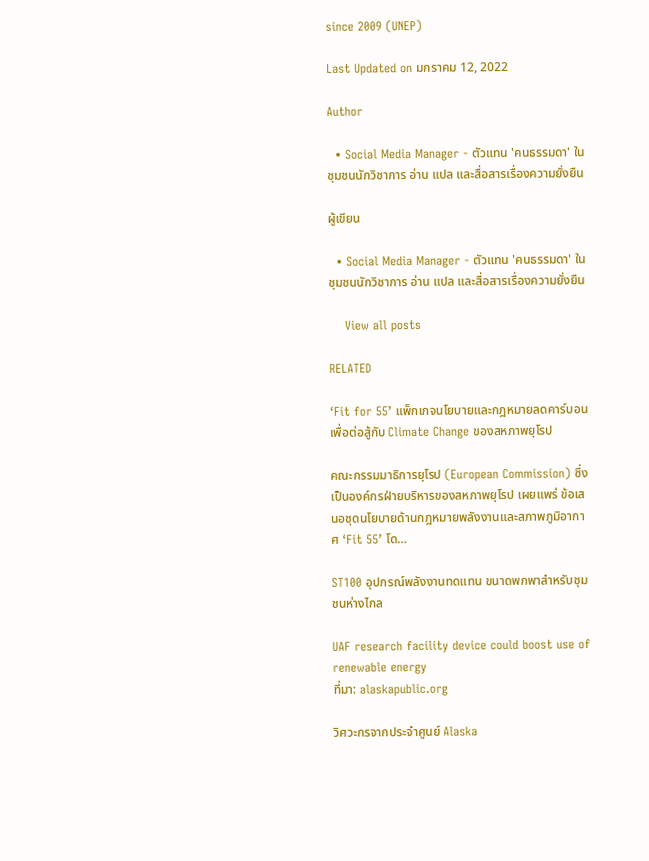since 2009 (UNEP)

Last Updated on มกราคม 12, 2022

Author

  • Social Media Manager - ตัวแทน 'คนธรรมดา' ในชุมชนนักวิชาการ อ่าน แปล และสื่อสารเรื่องความยั่งยืน

ผู้เขียน

  • Social Media Manager - ตัวแทน 'คนธรรมดา' ในชุมชนนักวิชาการ อ่าน แปล และสื่อสารเรื่องความยั่งยืน

    View all posts

RELATED

‘Fit for 55’ แพ็กเกจนโยบายและกฎหมายลดคาร์บอน เพื่อต่อสู้กับ Climate Change ของสหภาพยุโรป

คณะกรรมมาธิการยุโรป (European Commission) ซึ่งเป็นองค์กรฝ่ายบริหารของสหภาพยุโรป เผยแพร่ ข้อเสนอชุดนโยบายด้านกฎหมายพลังงานและสภาพภูมิอากาศ ‘Fit 55’ โด…

ST100 อุปกรณ์พลังงานทดแทน ขนาดพกพาสำหรับชุมชนห่างไกล

UAF research facility device could boost use of renewable energy
ที่มา: alaskapublic.org

วิศวะกรจากประจำศูนย์ Alaska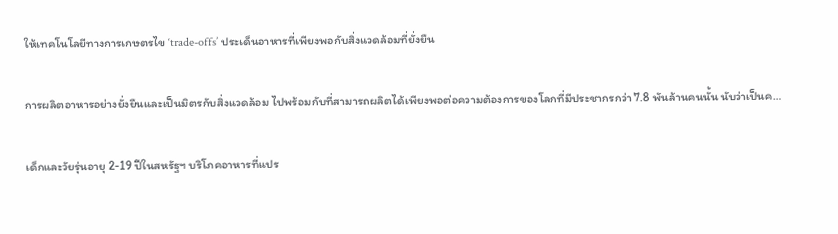ให้เทคโนโลยีทางการเกษตรไข ‘trade-offs’ ประเด็นอาหารที่เพียงพอกับสิ่งแวดล้อมที่ยั่งยืน

การผลิตอาหารอย่างยั่งยืนและเป็นมิตรกับสิ่งแวดล้อม ไปพร้อมกับที่สามารถผลิตได้เพียงพอต่อความต้องการของโลกที่มีประชากรกว่า 7.8 พันล้านคนนั้น นับว่าเป็นค…

เด็กและวัยรุ่นอายุ 2-19 ปีในสหรัฐฯ บริโภคอาหารที่แปร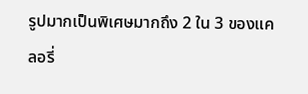รูปมากเป็นพิเศษมากถึง 2 ใน 3 ของแคลอรี่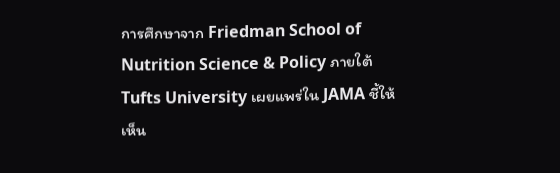การศึกษาจาก Friedman School of Nutrition Science & Policy ภายใต้ Tufts University เผยแพร่ใน JAMA ชี้ให้เห็น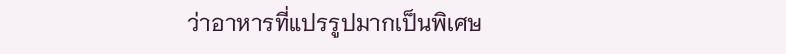ว่าอาหารที่แปรรูปมากเป็นพิเศษ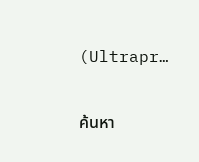(Ultrapr…

ค้นหา